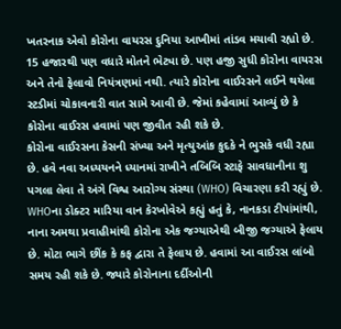ખતરનાક એવો કોરોના વાયરસ દુનિયા આખીમાં તાંડવ મચાવી રહ્યો છે. 15 હજારથી પણ વધારે મોતને ભેટ્યા છે. પણ હજી સુધી કોરોના વાયરસ અને તેનો ફેલાવો નિયંત્રણમાં નથી. ત્યારે કોરોના વાઈરસને લઈને થયેલા સ્ટડીમાં ચોકાવનારી વાત સામે આવી છે. જેમાં કહેવામાં આવ્યું છે કે કોરોના વાઈરસ હવામાં પણ જીવીત રહી શકે છે.
કોરોના વાઈરસના કેસની સંખ્યા અને મૃત્યુઆંક કુદકે ને ભુસકે વધી રહ્યા છે. હવે નવા અધ્યયનને ધ્યાનમાં રાખીને તબિબિ સ્ટાફે સાવધાનીના શુ પગલા લેવા તે અંગે વિશ્વ આરોગ્ય સંસ્થા (WHO) વિચારણા કરી રહ્યું છે.
WHOના ડોક્ટર મારિયા વાન કેરખોવેએ કહ્યું હતું કે, નાનકડા ટીપાંમાંથી, નાના અમથા પ્રવાહીમાંથી કોરોના એક જગ્યાએથી બીજી જગ્યાએ ફેલાય છે. મોટા ભાગે છીંક કે કફ દ્વારા તે ફેલાય છે. હવામાં આ વાઈરસ લાંબો સમય રહી શકે છે. જ્યારે કોરોનાના દર્દીઓની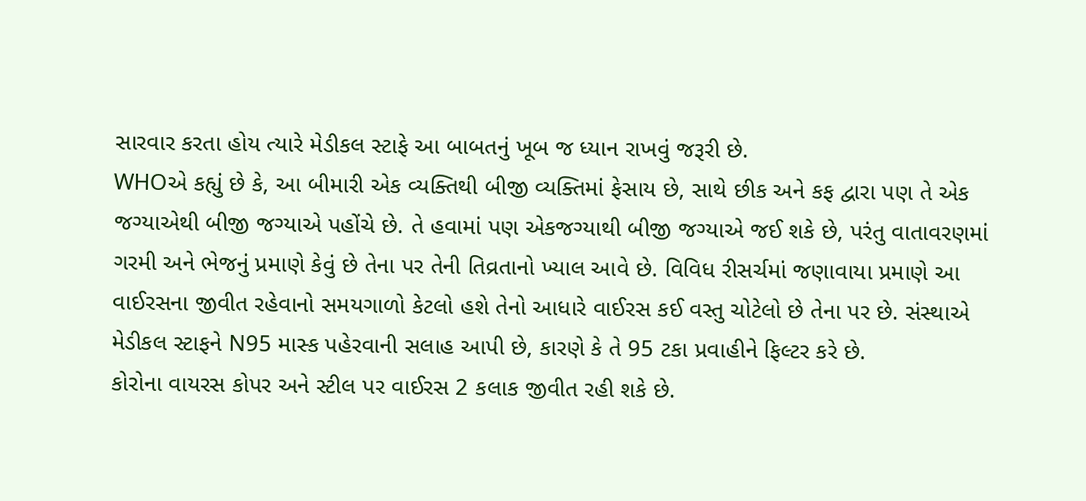સારવાર કરતા હોય ત્યારે મેડીકલ સ્ટાફે આ બાબતનું ખૂબ જ ધ્યાન રાખવું જરૂરી છે.
WHOએ કહ્યું છે કે, આ બીમારી એક વ્યક્તિથી બીજી વ્યક્તિમાં ફેસાય છે, સાથે છીક અને કફ દ્વારા પણ તે એક જગ્યાએથી બીજી જગ્યાએ પહોંચે છે. તે હવામાં પણ એકજગ્યાથી બીજી જગ્યાએ જઈ શકે છે, પરંતુ વાતાવરણમાં ગરમી અને ભેજનું પ્રમાણે કેવું છે તેના પર તેની તિવ્રતાનો ખ્યાલ આવે છે. વિવિધ રીસર્ચમાં જણાવાયા પ્રમાણે આ વાઈરસના જીવીત રહેવાનો સમયગાળો કેટલો હશે તેનો આધારે વાઈરસ કઈ વસ્તુ ચોટેલો છે તેના પર છે. સંસ્થાએ મેડીકલ સ્ટાફને N95 માસ્ક પહેરવાની સલાહ આપી છે, કારણે કે તે 95 ટકા પ્રવાહીને ફિલ્ટર કરે છે.
કોરોના વાયરસ કોપર અને સ્ટીલ પર વાઈરસ 2 કલાક જીવીત રહી શકે છે.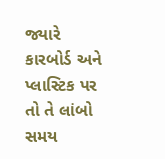જ્યારે કારબોર્ડ અને પ્લાસ્ટિક પર તો તે લાંબો સમય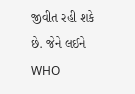જીવીત રહી શકે છે. જેને લઈને WHO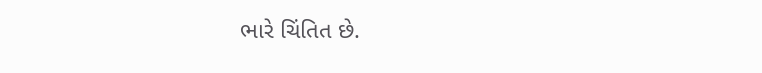ભારે ચિંતિત છે.